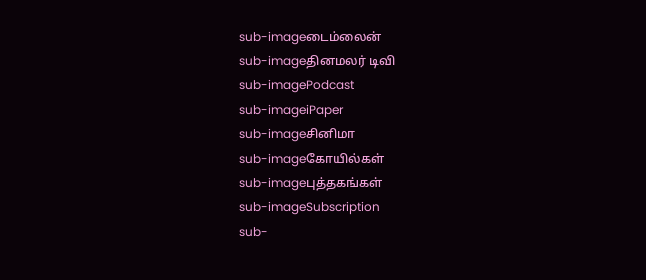sub-imageடைம்லைன்
sub-imageதினமலர் டிவி
sub-imagePodcast
sub-imageiPaper
sub-imageசினிமா
sub-imageகோயில்கள்
sub-imageபுத்தகங்கள்
sub-imageSubscription
sub-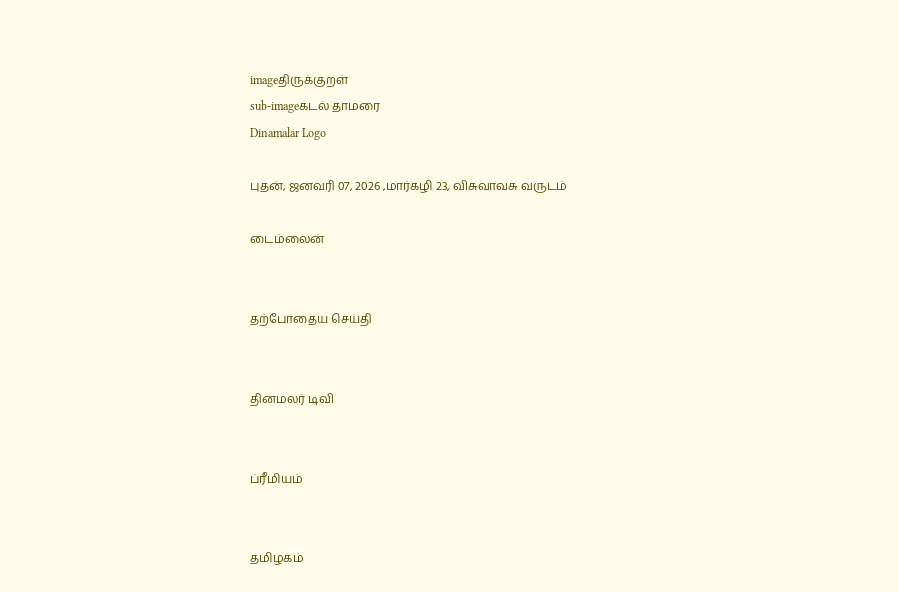imageதிருக்குறள்
sub-imageகடல் தாமரை
Dinamalar Logo

புதன், ஜனவரி 07, 2026 ,மார்கழி 23, விசுவாவசு வருடம்

டைம்லைன்


தற்போதைய செய்தி


தினமலர் டிவி


ப்ரீமியம்


தமிழகம்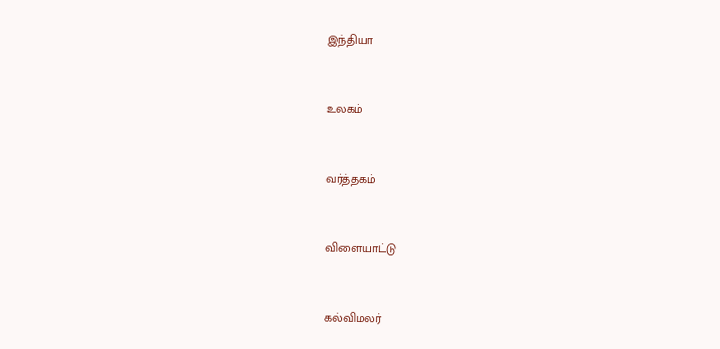இந்தியா


உலகம்


வர்த்தகம்


விளையாட்டு


கல்விமலர்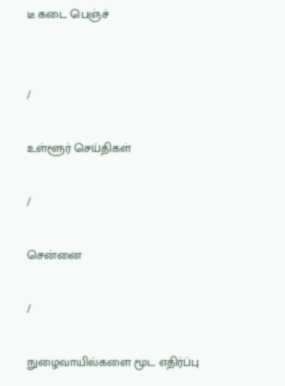டீ கடை பெஞ்ச்


/

உள்ளூர் செய்திகள்

/

சென்னை

/

நுழைவாயில்களை மூட எதிர்ப்பு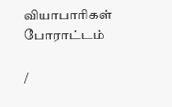வியாபாரிகள் போராட்டம்

/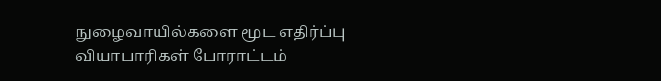நுழைவாயில்களை மூட எதிர்ப்பு வியாபாரிகள் போராட்டம்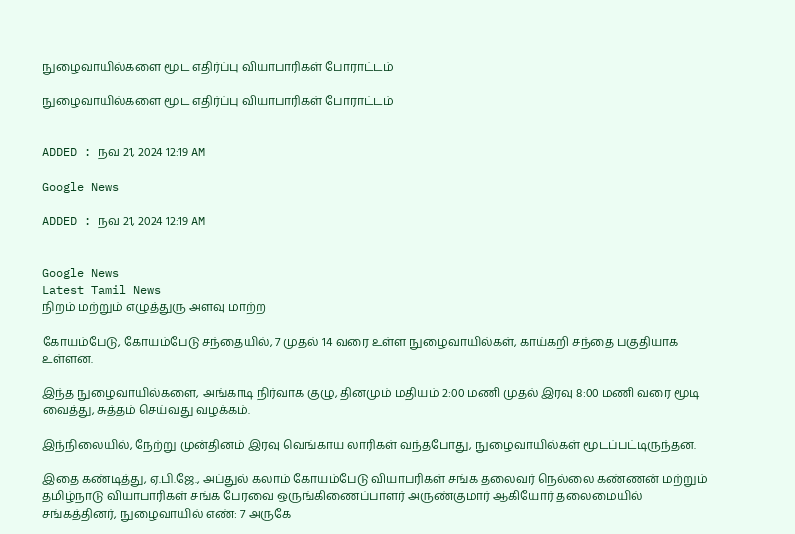நுழைவாயில்களை மூட எதிர்ப்பு வியாபாரிகள் போராட்டம்

நுழைவாயில்களை மூட எதிர்ப்பு வியாபாரிகள் போராட்டம்


ADDED : நவ 21, 2024 12:19 AM

Google News

ADDED : நவ 21, 2024 12:19 AM


Google News
Latest Tamil News
நிறம் மற்றும் எழுத்துரு அளவு மாற்ற

கோயம்பேடு, கோயம்பேடு சந்தையில், 7 முதல் 14 வரை உள்ள நுழைவாயில்கள், காய்கறி சந்தை பகுதியாக உள்ளன.

இந்த நுழைவாயில்களை, அங்காடி நிர்வாக குழு, தினமும் மதியம் 2:00 மணி முதல் இரவு 8:00 மணி வரை மூடி வைத்து, சுத்தம் செய்வது வழக்கம்.

இந்நிலையில், நேற்று முன்தினம் இரவு வெங்காய லாரிகள் வந்தபோது, நுழைவாயில்கள் மூடப்பட்டிருந்தன.

இதை கண்டித்து, ஏ.பி.ஜே., அப்துல் கலாம் கோயம்பேடு வியாபரிகள் சங்க தலைவர் நெல்லை கண்ணன் மற்றும் தமிழ்நாடு வியாபாரிகள் சங்க பேரவை ஒருங்கிணைப்பாளர் அருண்குமார் ஆகியோர் தலைமையில் சங்கத்தினர், நுழைவாயில் எண்: 7 அருகே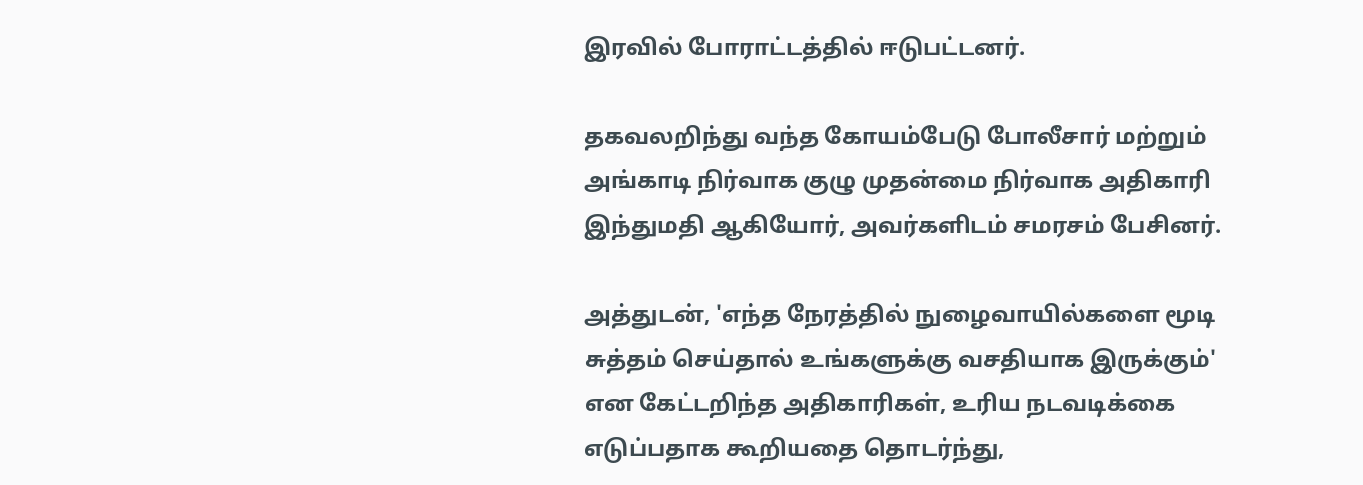இரவில் போராட்டத்தில் ஈடுபட்டனர்.

தகவலறிந்து வந்த கோயம்பேடு போலீசார் மற்றும் அங்காடி நிர்வாக குழு முதன்மை நிர்வாக அதிகாரி இந்துமதி ஆகியோர், அவர்களிடம் சமரசம் பேசினர்.

அத்துடன், 'எந்த நேரத்தில் நுழைவாயில்களை மூடி சுத்தம் செய்தால் உங்களுக்கு வசதியாக இருக்கும்' என கேட்டறிந்த அதிகாரிகள், உரிய நடவடிக்கை எடுப்பதாக கூறியதை தொடர்ந்து,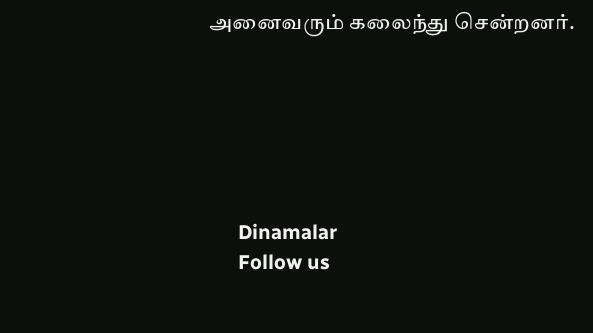அனைவரும் கலைந்து சென்றனர்.






      Dinamalar
      Follow us